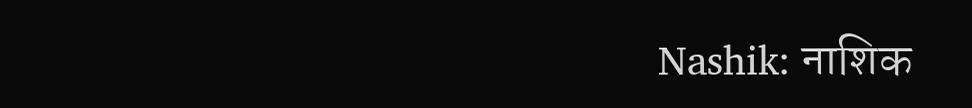Nashik: नाशिक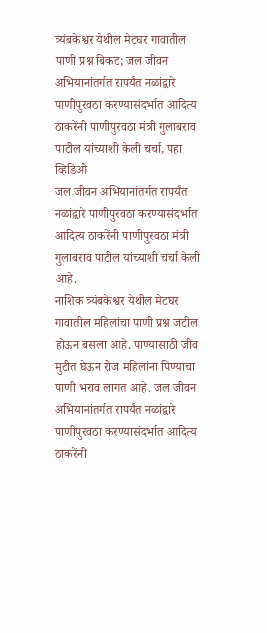त्र्यंबकेश्वर येथील मेटघर गावातील पाणी प्रश्न बिकट; जल जीवन अभियानांतर्गत रापर्यंत नळांद्वारे पाणीपुरवठा करण्यासंदर्भात आदित्य ठाकरेंनी पाणीपुरवठा मंत्री गुलाबराव पाटील यांच्याशी केली चर्चा, पहा व्हिडिओ
जल जीवन अभियानांतर्गत रापर्यंत नळांद्वारे पाणीपुरवठा करण्यासंदर्भात आदित्य ठाकरेंनी पाणीपुरवठा मंत्री गुलाबराव पाटील यांच्याशी चर्चा केली आहे.
नाशिक त्र्यंबकेश्वर येथील मेटघर गावातील महिलांचा पाणी प्रश्न जटील होऊन बसला आहे. पाण्यासाठी जीव मुटीत घेऊन रोज महिलांना पिण्याचा पाणी भराव लागत आहे. जल जीवन अभियानांतर्गत रापर्यंत नळांद्वारे पाणीपुरवठा करण्यासंदर्भात आदित्य ठाकरेंनी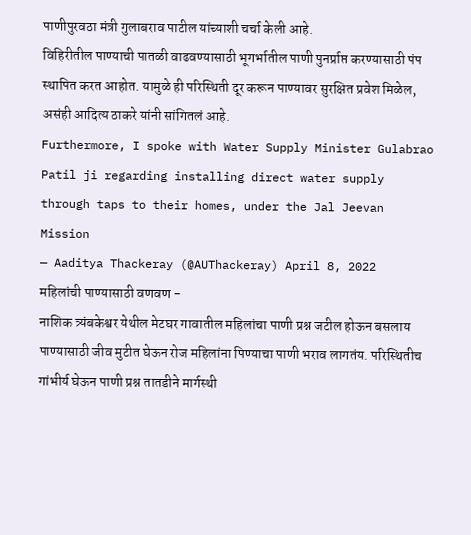पाणीपुरवठा मंत्री गुलाबराव पाटील यांच्याशी चर्चा केली आहे.
विहिरीतील पाण्याची पातळी वाढवण्यासाठी भूगर्भातील पाणी पुनर्प्राप्त करण्यासाठी पंप स्थापित करत आहोत. यामुळे ही परिस्थिती दूर करून पाण्यावर सुरक्षित प्रवेश मिळेल, असंही आदित्य ठाकरे यांनी सांगितलं आहे.
Furthermore, I spoke with Water Supply Minister Gulabrao Patil ji regarding installing direct water supply through taps to their homes, under the Jal Jeevan Mission
— Aaditya Thackeray (@AUThackeray) April 8, 2022
महिलांची पाण्यासाठी वणवण -
नाशिक त्र्यंबकेश्वर येथील मेटघर गावातील महिलांचा पाणी प्रश्न जटील होऊन बसलाय
पाण्यासाठी जीव मुटीत घेऊन रोज महिलांना पिण्याचा पाणी भराव लागतंय. परिस्थितीच गांभीर्य घेऊन पाणी प्रश्न तातडीने मार्गस्थी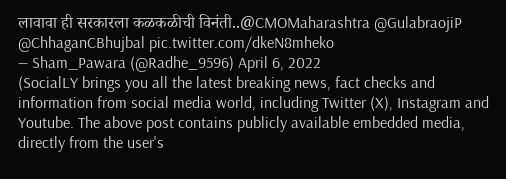लावावा ही सरकारला कळकळीची विनंती..@CMOMaharashtra @GulabraojiP @ChhaganCBhujbal pic.twitter.com/dkeN8mheko
— Sham_Pawara (@Radhe_9596) April 6, 2022
(SocialLY brings you all the latest breaking news, fact checks and information from social media world, including Twitter (X), Instagram and Youtube. The above post contains publicly available embedded media, directly from the user's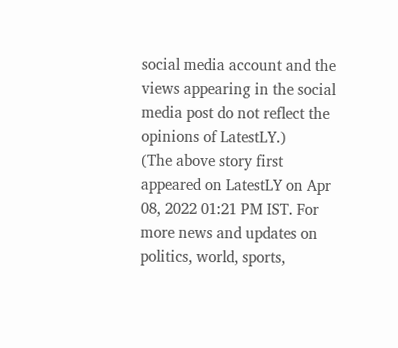social media account and the views appearing in the social media post do not reflect the opinions of LatestLY.)
(The above story first appeared on LatestLY on Apr 08, 2022 01:21 PM IST. For more news and updates on politics, world, sports,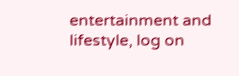entertainment and lifestyle, log on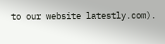to our website latestly.com).